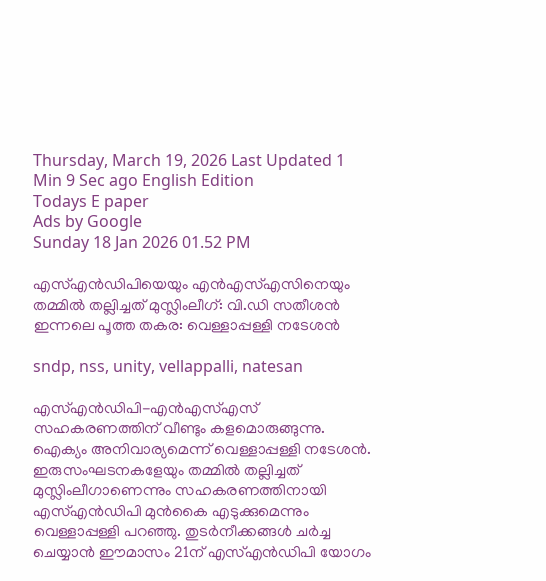Thursday, March 19, 2026 Last Updated 1 Min 9 Sec ago English Edition
Todays E paper
Ads by Google
Sunday 18 Jan 2026 01.52 PM

എസ്എന്‍ഡിപിയെയും എന്‍എസ്എസിനെയും തമ്മില്‍ തല്ലിച്ചത് മുസ്ലിംലീഗ്: വി.ഡി സതീശന്‍ ഇന്നലെ പൂത്ത തകര: വെള്ളാപ്പള്ളി നടേശന്‍

sndp, nss, unity, vellappalli, natesan

എസ്എന്‍ഡിപി-എന്‍എസ്എസ് സഹകരണത്തിന് വീണ്ടും കളമൊരുങ്ങുന്നു. ഐക്യം അനിവാര്യമെന്ന് വെള്ളാപ്പള്ളി നടേശന്‍. ഇരുസംഘടനകളേയും തമ്മില്‍ തല്ലിച്ചത് മുസ്ലിംലീഗാണെന്നും സഹകരണത്തിനായി എസ്എന്‍ഡിപി മുന്‍കൈ എടുക്കുമെന്നും വെള്ളാപ്പള്ളി പറഞ്ഞു. തുടര്‍നീക്കങ്ങള്‍ ചര്‍ച്ച ചെയ്യാന്‍ ഈമാസം 21ന് എസ്എന്‍ഡിപി യോഗം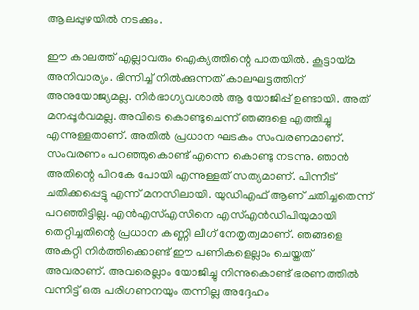ആലപ്പുഴയില്‍ നടക്കും.

ഈ കാലത്ത് എല്ലാവരും ഐക്യത്തിന്റെ പാതയില്‍. കൂട്ടായ്മ അനിവാര്യം. ഭിന്നിച്ച് നില്‍ക്കുന്നത് കാലഘട്ടത്തിന് അനുയോജ്യമല്ല. നിര്‍ഭാഗ്യവശാല്‍ ആ യോജിപ്പ് ഉണ്ടായി. അത് മനപ്പൂര്‍വമല്ല. അവിടെ കൊണ്ടുചെന്ന് ഞങ്ങളെ എത്തിച്ചു എന്നുള്ളതാണ്. അതില്‍ പ്രധാന ഘടകം സംവരണമാണ്. സംവരണം പറഞ്ഞുകൊണ്ട് എന്നെ കൊണ്ടു നടന്നു. ഞാന്‍ അതിന്റെ പിറകേ പോയി എന്നുള്ളത് സത്യമാണ്. പിന്നീട് ചതിക്കപ്പെട്ടു എന്ന് മനസിലായി. യുഡിഎഫ് ആണ് ചതിച്ചതെന്ന് പറഞ്ഞിട്ടില്ല. എന്‍എസ്എസിനെ എസ്എന്‍ഡിപിയുമായി തെറ്റിച്ചതിന്റെ പ്രധാന കണ്ണി ലീഗ് നേതൃത്വമാണ്. ഞങ്ങളെ അകറ്റി നിര്‍ത്തിക്കൊണ്ട് ഈ പണികളെല്ലാം ചെയ്തത് അവരാണ്. അവരെല്ലാം യോജിച്ചു നിന്നുകൊണ്ട് ഭരണത്തില്‍ വന്നിട്ട് ഒരു പരിഗണനയും തന്നില്ല അദ്ദേഹം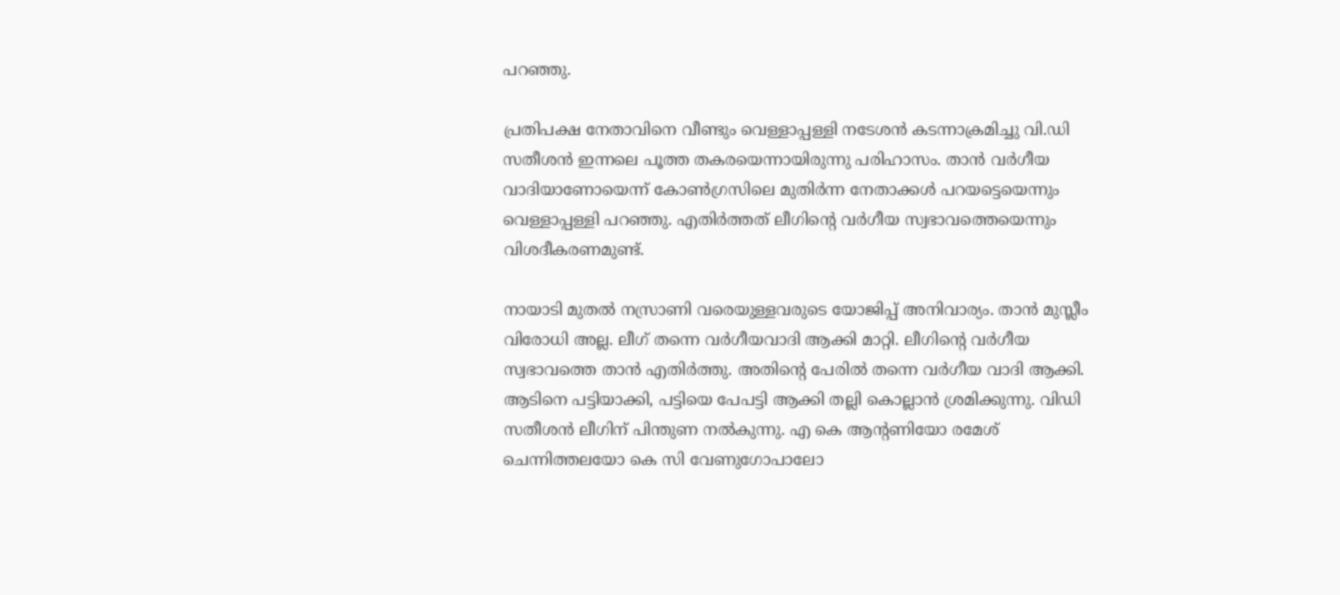പറഞ്ഞു.

പ്രതിപക്ഷ നേതാവിനെ വീണ്ടും വെള്ളാപ്പള്ളി നടേശന്‍ കടന്നാക്രമിച്ചു വി.ഡി സതീശന്‍ ഇന്നലെ പൂത്ത തകരയെന്നായിരുന്നു പരിഹാസം. താന്‍ വര്‍ഗീയ വാദിയാണോയെന്ന് കോണ്‍ഗ്രസിലെ മുതിര്‍ന്ന നേതാക്കള്‍ പറയട്ടെയെന്നും വെള്ളാപ്പള്ളി പറഞ്ഞു. എതിര്‍ത്തത് ലീഗിന്റെ വര്‍ഗീയ സ്വഭാവത്തെയെന്നും വിശദീകരണമുണ്ട്.

നായാടി മുതല്‍ നസ്രാണി വരെയുള്ളവരുടെ യോജിപ്പ് അനിവാര്യം. താന്‍ മുസ്ലീം വിരോധി അല്ല. ലീഗ് തന്നെ വര്‍ഗീയവാദി ആക്കി മാറ്റി. ലീഗിന്റെ വര്‍ഗീയ സ്വഭാവത്തെ താന്‍ എതിര്‍ത്തു. അതിന്റെ പേരില്‍ തന്നെ വര്‍ഗീയ വാദി ആക്കി. ആടിനെ പട്ടിയാക്കി, പട്ടിയെ പേപട്ടി ആക്കി തല്ലി കൊല്ലാന്‍ ശ്രമിക്കുന്നു. വിഡി സതീശന്‍ ലീഗിന് പിന്തുണ നല്‍കുന്നു. എ കെ ആന്റണിയോ രമേശ് ചെന്നിത്തലയോ കെ സി വേണുഗോപാലോ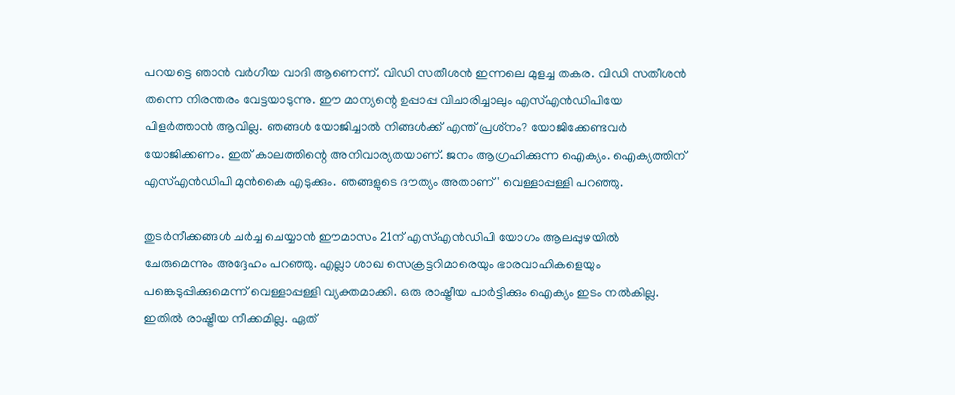പറയട്ടെ ഞാന്‍ വര്‍ഗീയ വാദി ആണെന്ന്. വിഡി സതീശന്‍ ഇന്നലെ മുളച്ച തകര. വിഡി സതീശന്‍ തന്നെ നിരന്തരം വേട്ടയാടുന്നു. ഈ മാന്യന്റെ ഉപ്പാപ്പ വിചാരിച്ചാലും എസ്എന്‍ഡിപിയേ പിളര്‍ത്താന്‍ ആവില്ല. ഞങ്ങള്‍ യോജിച്ചാല്‍ നിങ്ങള്‍ക്ക് എന്ത് പ്രശ്‌നം? യോജിക്കേണ്ടവര്‍ യോജിക്കണം. ഇത് കാലത്തിന്റെ അനിവാര്യതയാണ്. ജനം ആഗ്രഹിക്കുന്ന ഐക്യം. ഐക്യത്തിന് എസ്എന്‍ഡിപി മുന്‍കൈ എടുക്കും. ഞങ്ങളുടെ ദൗത്യം അതാണ്' വെള്ളാപ്പള്ളി പറഞ്ഞു.

തുടര്‍നീക്കങ്ങള്‍ ചര്‍ച്ച ചെയ്യാന്‍ ഈമാസം 21ന് എസ്എന്‍ഡിപി യോഗം ആലപ്പുഴയില്‍ ചേരുമെന്നും അദ്ദേഹം പറഞ്ഞു. എല്ലാ ശാഖ സെക്രട്ടറിമാരെയും ഭാരവാഹികളെയും പങ്കെടുപ്പിക്കുമെന്ന് വെള്ളാപ്പള്ളി വ്യക്തമാക്കി. ഒരു രാഷ്ട്രീയ പാര്‍ട്ടിക്കും ഐക്യം ഇടം നല്‍കില്ല. ഇതില്‍ രാഷ്ട്രീയ നീക്കമില്ല. ഏത്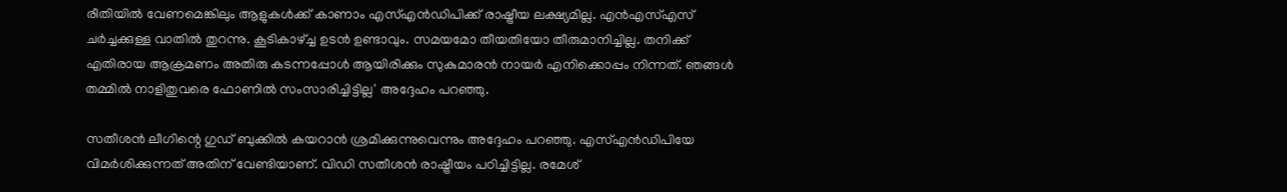രീതിയില്‍ വേണമെങ്കിലും ആളുകള്‍ക്ക് കാണാം എസ്എന്‍ഡിപിക്ക് രാഷ്ട്രീയ ലക്ഷ്യമില്ല. എന്‍എസ്എസ് ചര്‍ച്ചക്കുള്ള വാതില്‍ തുറന്നു. കൂടികാഴ്ച്ച ഉടന്‍ ഉണ്ടാവും. സമയമോ തീയതിയോ തീരുമാനിച്ചില്ല. തനിക്ക് എതിരായ ആക്രമണം അതിരു കടന്നപ്പോള്‍ ആയിരിക്കും സുകുമാരന്‍ നായര്‍ എനിക്കൊപ്പം നിന്നത്. ഞങ്ങള്‍ തമ്മില്‍ നാളിതുവരെ ഫോണില്‍ സംസാരിച്ചിട്ടില്ല' അദ്ദേഹം പറഞ്ഞു.

സതീശന്‍ ലീഗിന്റെ ഗുഡ് ബുക്കില്‍ കയറാന്‍ ശ്രമിക്കുന്നുവെന്നും അദ്ദേഹം പറഞ്ഞു. എസ്എന്‍ഡിപിയേ വിമര്‍ശിക്കുന്നത് അതിന് വേണ്ടിയാണ്. വിഡി സതീശന്‍ രാഷ്ട്രീയം പഠിച്ചിട്ടില്ല. രമേശ്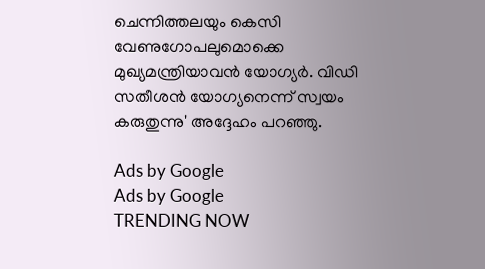ചെന്നിത്തലയും കെസി വേണുഗോപലുമൊക്കെ മുഖ്യമന്ത്രിയാവന്‍ യോഗ്യര്‍. വിഡി സതീശന്‍ യോഗ്യനെന്ന് സ്വയം കരുതുന്നു' അദ്ദേഹം പറഞ്ഞു.

Ads by Google
Ads by Google
TRENDING NOW